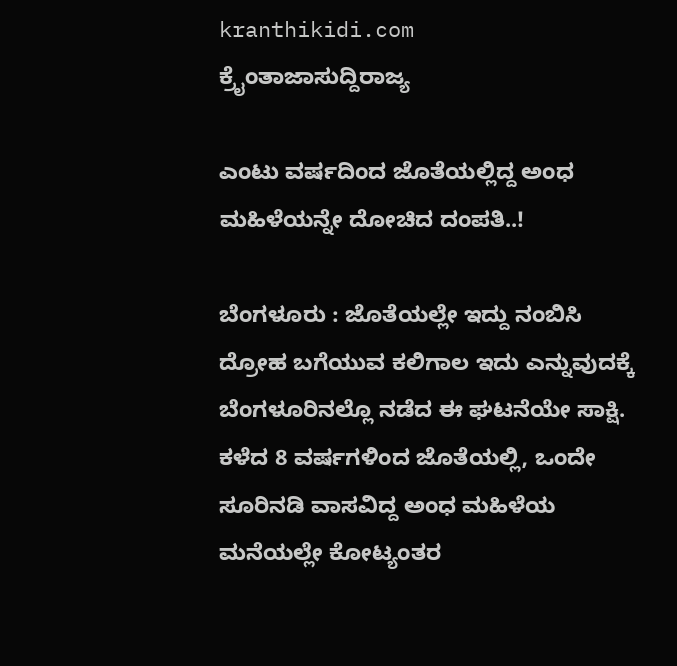kranthikidi.com
ಕ್ರೈಂತಾಜಾಸುದ್ದಿರಾಜ್ಯ

ಎಂಟು ವರ್ಷದಿಂದ ಜೊತೆಯಲ್ಲಿದ್ದ ಅಂಧ ಮಹಿಳೆಯನ್ನೇ ದೋಚಿದ ದಂಪತಿ..!

ಬೆಂಗಳೂರು : ಜೊತೆಯಲ್ಲೇ ಇದ್ದು ನಂಬಿಸಿ ದ್ರೋಹ ಬಗೆಯುವ ಕಲಿಗಾಲ ಇದು ಎನ್ನುವುದಕ್ಕೆ ಬೆಂಗಳೂರಿನಲ್ಲೊ ನಡೆದ ಈ ಘಟನೆಯೇ ಸಾಕ್ಷಿ. ಕಳೆದ 8 ವರ್ಷಗಳಿಂದ ಜೊತೆಯಲ್ಲಿ, ಒಂದೇ ಸೂರಿನಡಿ ವಾಸವಿದ್ದ ಅಂಧ ಮಹಿಳೆಯ ಮನೆಯಲ್ಲೇ ಕೋಟ್ಯಂತರ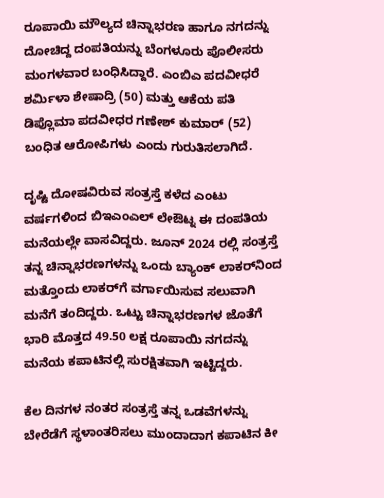ರೂಪಾಯಿ ಮೌಲ್ಯದ ಚಿನ್ನಾಭರಣ ಹಾಗೂ ನಗದನ್ನು ದೋಚಿದ್ದ ದಂಪತಿಯನ್ನು ಬೆಂಗಳೂರು ಪೊಲೀಸರು ಮಂಗಳವಾರ ಬಂಧಿಸಿದ್ದಾರೆ. ಎಂಬಿಎ ಪದವೀಧರೆ ಶರ್ಮಿಳಾ ಶೇಷಾದ್ರಿ (50) ಮತ್ತು ಆಕೆಯ ಪತಿ ಡಿಪ್ಲೊಮಾ ಪದವೀಧರ ಗಣೇಶ್ ಕುಮಾರ್ (52) ಬಂಧಿತ ಆರೋಪಿಗಳು ಎಂದು ಗುರುತಿಸಲಾಗಿದೆ.

ದೃಷ್ಟಿ ದೋಷವಿರುವ ಸಂತ್ರಸ್ತೆ ಕಳೆದ ಎಂಟು ವರ್ಷಗಳಿಂದ ಬಿಇಎಂಎಲ್ ಲೇಔಟ್ನ ಈ ದಂಪತಿಯ ಮನೆಯಲ್ಲೇ ವಾಸವಿದ್ದರು. ಜೂನ್ 2024 ರಲ್ಲಿ ಸಂತ್ರಸ್ತೆ ತನ್ನ ಚಿನ್ನಾಭರಣಗಳನ್ನು ಒಂದು ಬ್ಯಾಂಕ್ ಲಾಕರ್‌ನಿಂದ ಮತ್ತೊಂದು ಲಾಕರ್‌ಗೆ ವರ್ಗಾಯಿಸುವ ಸಲುವಾಗಿ ಮನೆಗೆ ತಂದಿದ್ದರು. ಒಟ್ಟು ಚಿನ್ನಾಭರಣಗಳ ಜೊತೆಗೆ ಭಾರಿ ಮೊತ್ತದ 49.50 ಲಕ್ಷ ರೂಪಾಯಿ ನಗದನ್ನು ಮನೆಯ ಕಪಾಟಿನಲ್ಲಿ ಸುರಕ್ಷಿತವಾಗಿ ಇಟ್ಟಿದ್ದರು.

ಕೆಲ ದಿನಗಳ ನಂತರ ಸಂತ್ರಸ್ತೆ ತನ್ನ ಒಡವೆಗಳನ್ನು ಬೇರೆಡೆಗೆ ಸ್ಥಳಾಂತರಿಸಲು ಮುಂದಾದಾಗ ಕಪಾಟಿನ ಕೀ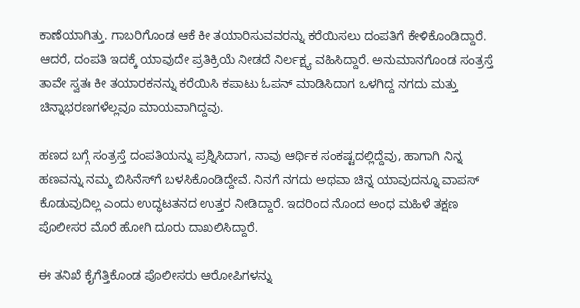ಕಾಣೆಯಾಗಿತ್ತು. ಗಾಬರಿಗೊಂಡ ಆಕೆ ಕೀ ತಯಾರಿಸುವವರನ್ನು ಕರೆಯಿಸಲು ದಂಪತಿಗೆ ಕೇಳಿಕೊಂಡಿದ್ದಾರೆ. ಆದರೆ, ದಂಪತಿ ಇದಕ್ಕೆ ಯಾವುದೇ ಪ್ರತಿಕ್ರಿಯೆ ನೀಡದೆ ನಿರ್ಲಕ್ಷ್ಯ ವಹಿಸಿದ್ದಾರೆ. ಅನುಮಾನಗೊಂಡ ಸಂತ್ರಸ್ತೆ ತಾವೇ ಸ್ವತಃ ಕೀ ತಯಾರಕನನ್ನು ಕರೆಯಿಸಿ ಕಪಾಟು ಓಪನ್ ಮಾಡಿಸಿದಾಗ ಒಳಗಿದ್ದ ನಗದು ಮತ್ತು ಚಿನ್ನಾಭರಣಗಳೆಲ್ಲವೂ ಮಾಯವಾಗಿದ್ದವು.

ಹಣದ ಬಗ್ಗೆ ಸಂತ್ರಸ್ತೆ ದಂಪತಿಯನ್ನು ಪ್ರಶ್ನಿಸಿದಾಗ, ನಾವು ಆರ್ಥಿಕ ಸಂಕಷ್ಟದಲ್ಲಿದ್ದೆವು, ಹಾಗಾಗಿ ನಿನ್ನ ಹಣವನ್ನು ನಮ್ಮ ಬಿಸಿನೆಸ್‌ಗೆ ಬಳಸಿಕೊಂಡಿದ್ದೇವೆ. ನಿನಗೆ ನಗದು ಅಥವಾ ಚಿನ್ನ ಯಾವುದನ್ನೂ ವಾಪಸ್ ಕೊಡುವುದಿಲ್ಲ ಎಂದು ಉದ್ಧಟತನದ ಉತ್ತರ ನೀಡಿದ್ದಾರೆ. ಇದರಿಂದ ನೊಂದ ಅಂಧ ಮಹಿಳೆ ತಕ್ಷಣ ಪೊಲೀಸರ ಮೊರೆ ಹೋಗಿ ದೂರು ದಾಖಲಿಸಿದ್ದಾರೆ.

ಈ ತನಿಖೆ ಕೈಗೆತ್ತಿಕೊಂಡ ಪೊಲೀಸರು ಆರೋಪಿಗಳನ್ನು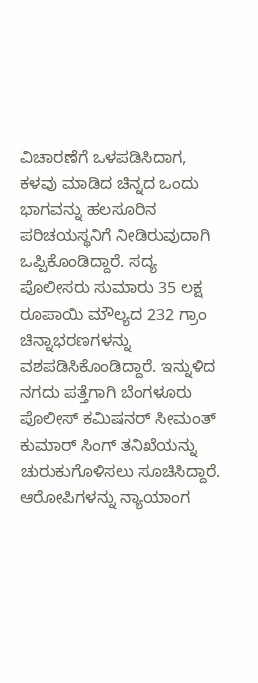ವಿಚಾರಣೆಗೆ ಒಳಪಡಿಸಿದಾಗ, ಕಳವು ಮಾಡಿದ ಚಿನ್ನದ ಒಂದು ಭಾಗವನ್ನು ಹಲಸೂರಿನ ಪರಿಚಯಸ್ಥನಿಗೆ ನೀಡಿರುವುದಾಗಿ ಒಪ್ಪಿಕೊಂಡಿದ್ದಾರೆ. ಸದ್ಯ ಪೊಲೀಸರು ಸುಮಾರು 35 ಲಕ್ಷ ರೂಪಾಯಿ ಮೌಲ್ಯದ 232 ಗ್ರಾಂ ಚಿನ್ನಾಭರಣಗಳನ್ನು ವಶಪಡಿಸಿಕೊಂಡಿದ್ದಾರೆ. ಇನ್ನುಳಿದ ನಗದು ಪತ್ತೆಗಾಗಿ ಬೆಂಗಳೂರು ಪೊಲೀಸ್ ಕಮಿಷನರ್ ಸೀಮಂತ್ ಕುಮಾರ್ ಸಿಂಗ್ ತನಿಖೆಯನ್ನು ಚುರುಕುಗೊಳಿಸಲು ಸೂಚಿಸಿದ್ದಾರೆ. ಆರೋಪಿಗಳನ್ನು ನ್ಯಾಯಾಂಗ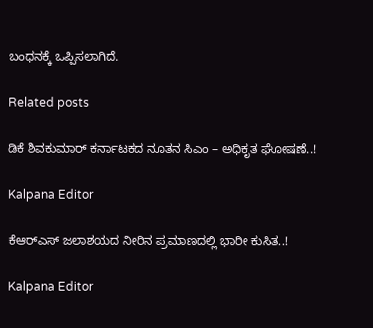ಬಂಧನಕ್ಕೆ ಒಪ್ಪಿಸಲಾಗಿದೆ.

Related posts

ಡಿಕೆ ಶಿವಕುಮಾರ್ ಕರ್ನಾಟಕದ ನೂತನ ಸಿಎಂ – ಅಧಿಕೃತ ಘೋಷಣೆ..!

Kalpana Editor

ಕೆಆರ್‌ಎಸ್‌ ಜಲಾಶಯದ ನೀರಿನ ಪ್ರಮಾಣದಲ್ಲಿ ಭಾರೀ ಕುಸಿತ..!

Kalpana Editor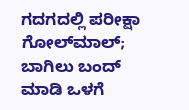ಗದಗದಲ್ಲಿ ಪರೀಕ್ಷಾ ಗೋಲ್‌ಮಾಲ್; ಬಾಗಿಲು ಬಂದ್ ಮಾಡಿ ಒಳಗೆ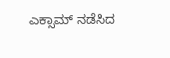ಎಕ್ಸಾಮ್ ನಡೆಸಿದ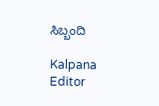ಸಿಬ್ಬಂದಿ

Kalpana Editor